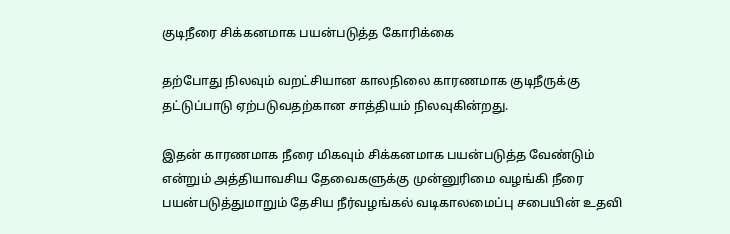குடிநீரை சிக்கனமாக பயன்படுத்த கோரிக்கை

தற்போது நிலவும் வறட்சியான காலநிலை காரணமாக குடிநீருக்கு தட்டுப்பாடு ஏற்படுவதற்கான சாத்தியம் நிலவுகின்றது.

இதன் காரணமாக நீரை மிகவும் சிக்கனமாக பயன்படுத்த வேண்டும் என்றும் அத்தியாவசிய தேவைகளுக்கு முன்னுரிமை வழங்கி நீரை பயன்படுத்துமாறும் தேசிய நீர்வழங்கல் வடிகாலமைப்பு சபையின் உதவி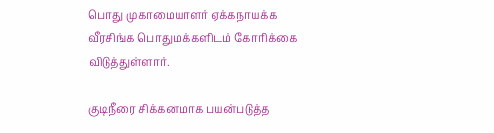பொது முகாமையாளர் ஏக்கநாயக்க வீரசிங்க பொதுமக்களிடம் கோரிக்கை விடுத்துள்ளார்.

குடிநீரை சிக்கனமாக பயன்படுத்த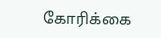கோரிக்கை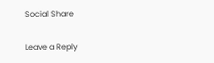Social Share

Leave a Reply